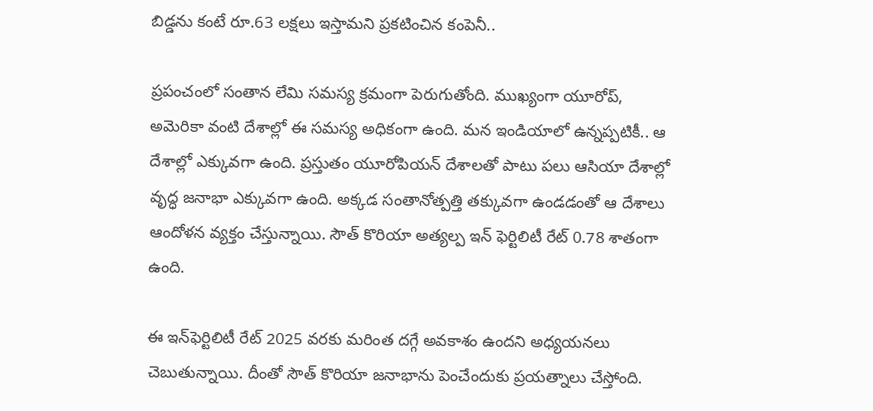బిడ్డను కంటే రూ.63 లక్షలు ఇస్తామని ప్రకటించిన కంపెనీ..

ప్రపంచంలో సంతాన లేమి సమస్య క్రమంగా పెరుగుతోంది. ముఖ్యంగా యూరోప్, అమెరికా వంటి దేశాల్లో ఈ సమస్య అధికంగా ఉంది. మన ఇండియాలో ఉన్నప్పటికీ.. ఆ దేశాల్లో ఎక్కువగా ఉంది. ప్రస్తుతం యూరోపియన్ దేశాలతో పాటు పలు ఆసియా దేశాల్లో వృద్ధ జనాభా ఎక్కువగా ఉంది. అక్కడ సంతానోత్పత్తి తక్కువగా ఉండడంతో ఆ దేశాలు ఆందోళన వ్యక్తం చేస్తున్నాయి. సౌత్ కొరియా అత్యల్ప ఇన్ ఫెర్టిలిటీ రేట్ 0.78 శాతంగా ఉంది.

ఈ ఇన్‌ఫెర్టిలిటీ రేట్ 2025 వరకు మరింత దగ్గే అవకాశం ఉందని అధ్యయనలు చెబుతున్నాయి. దీంతో సౌత్ కొరియా జనాభాను పెంచేందుకు ప్రయత్నాలు చేస్తోంది.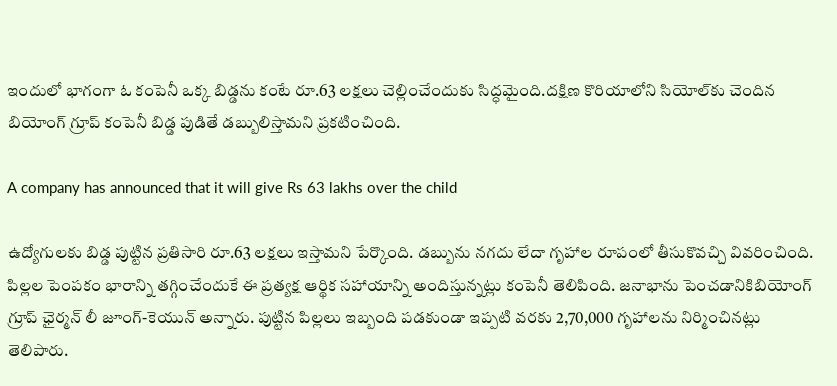ఇందులో భాగంగా ఓ కంపెనీ ఒక్క బిడ్డను కంటే రూ.63 లక్షలు చెల్లించేందుకు సిద్ధమైంది.దక్షిణ కొరియాలోని సియోల్‌కు చెందిన బియోంగ్ గ్రూప్ కంపెనీ బిడ్డ పుడితే డబ్బులిస్తామని ప్రకటించింది.

A company has announced that it will give Rs 63 lakhs over the child

ఉద్యోగులకు బిడ్డ పుట్టిన ప్రతిసారి రూ.63 లక్షలు ఇస్తామని పేర్కొంది. డబ్బును నగదు లేదా గృహాల రూపంలో తీసుకొవచ్చి వివరించింది. పిల్లల పెంపకం భారాన్ని తగ్గించేందుకే ఈ ప్రత్యక్ష ఆర్థిక సహాయాన్ని అందిస్తున్నట్లు కంపెనీ తెలిపింది. జనాభాను పెంచడానికిబియోంగ్ గ్రూప్ ఛైర్మన్ లీ జూంగ్-కెయున్ అన్నారు. పుట్టిన పిల్లలు ఇబ్బంది పడకుండా ఇప్పటి వరకు 2,70,000 గృహాలను నిర్మించినట్లు తెలిపారు.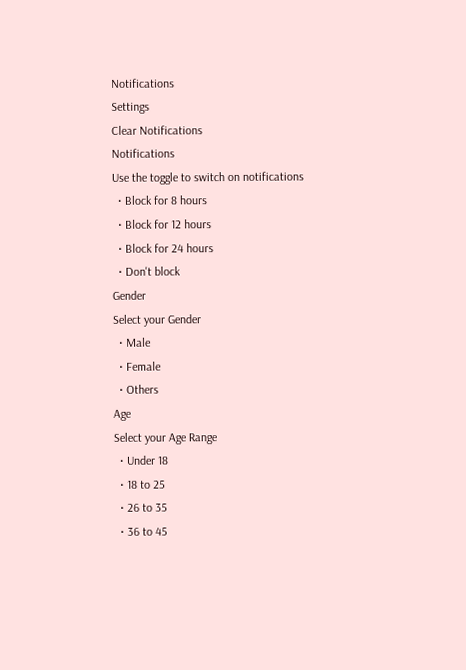Notifications
Settings
Clear Notifications
Notifications
Use the toggle to switch on notifications
  • Block for 8 hours
  • Block for 12 hours
  • Block for 24 hours
  • Don't block
Gender
Select your Gender
  • Male
  • Female
  • Others
Age
Select your Age Range
  • Under 18
  • 18 to 25
  • 26 to 35
  • 36 to 45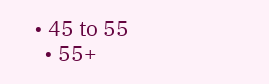• 45 to 55
  • 55+